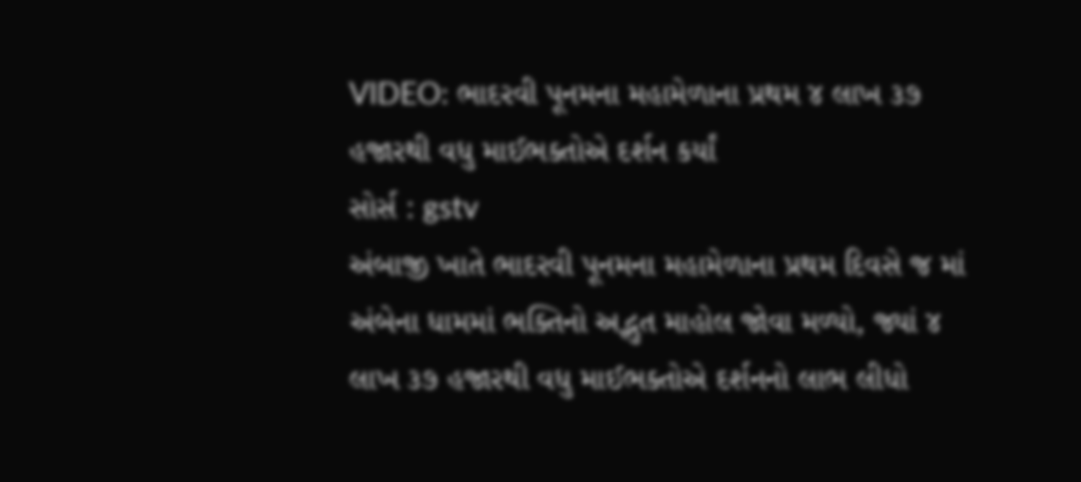VIDEO: ભાદરવી પૂનમના મહામેળાના પ્રથમ ૪ લાખ ૩૭ હજારથી વધુ માઈભક્તોએ દર્શન કર્યાં
સોર્સ : gstv
અંબાજી ખાતે ભાદરવી પૂનમના મહામેળાના પ્રથમ દિવસે જ માં અંબેના ધામમાં ભક્તિનો અદ્ભુત માહોલ જોવા મળ્યો, જ્યાં ૪ લાખ ૩૭ હજારથી વધુ માઈભક્તોએ દર્શનનો લાભ લીધો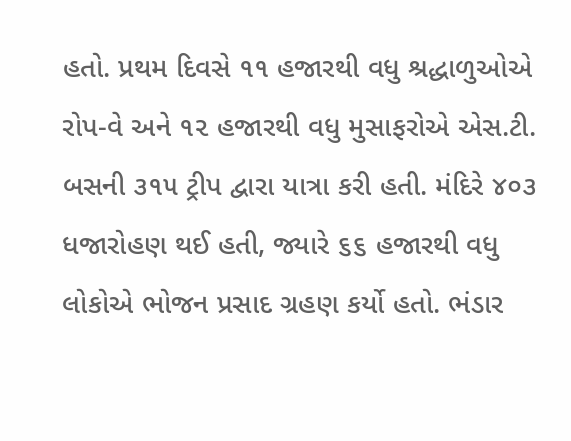હતો. પ્રથમ દિવસે ૧૧ હજારથી વધુ શ્રદ્ધાળુઓએ રોપ-વે અને ૧૨ હજારથી વધુ મુસાફરોએ એસ.ટી. બસની ૩૧૫ ટ્રીપ દ્વારા યાત્રા કરી હતી. મંદિરે ૪૦૩ ધજારોહણ થઈ હતી, જ્યારે ૬૬ હજારથી વધુ લોકોએ ભોજન પ્રસાદ ગ્રહણ કર્યો હતો. ભંડાર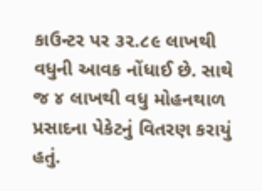કાઉન્ટર પર ૩૨.૮૯ લાખથી વધુની આવક નોંધાઈ છે. સાથે જ ૪ લાખથી વધુ મોહનથાળ પ્રસાદના પેકેટનું વિતરણ કરાયું હતું.